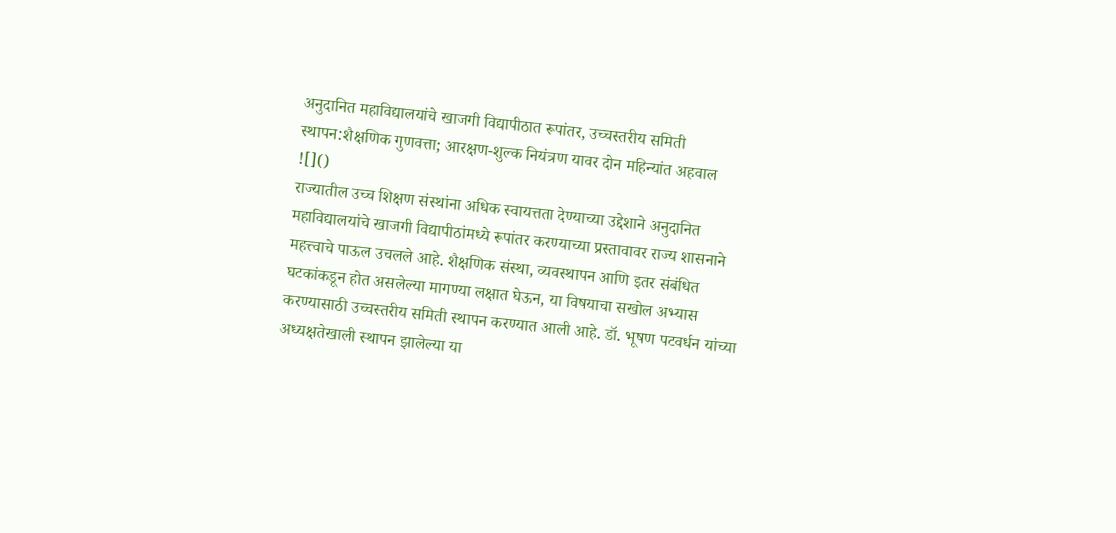अनुदानित महाविद्यालयांचे खाजगी विद्यापीठात रूपांतर, उच्चस्तरीय समिती स्थापन:शैक्षणिक गुणवत्ता; आरक्षण-शुल्क नियंत्रण यावर दोन महिन्यांत अहवाल
![]()
राज्यातील उच्च शिक्षण संस्थांना अधिक स्वायत्तता देण्याच्या उद्देशाने अनुदानित महाविद्यालयांचे खाजगी विद्यापीठांमध्ये रूपांतर करण्याच्या प्रस्तावावर राज्य शासनाने महत्त्वाचे पाऊल उचलले आहे. शैक्षणिक संस्था, व्यवस्थापन आणि इतर संबंधित घटकांकडून होत असलेल्या मागण्या लक्षात घेऊन, या विषयाचा सखोल अभ्यास करण्यासाठी उच्चस्तरीय समिती स्थापन करण्यात आली आहे. डॉ. भूषण पटवर्धन यांच्या अध्यक्षतेखाली स्थापन झालेल्या या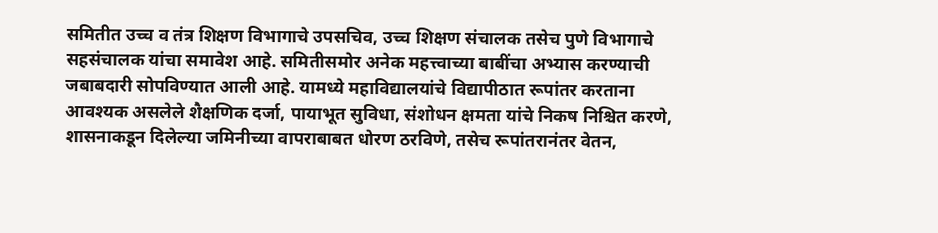समितीत उच्च व तंत्र शिक्षण विभागाचे उपसचिव, उच्च शिक्षण संचालक तसेच पुणे विभागाचे सहसंचालक यांचा समावेश आहे. समितीसमोर अनेक महत्त्वाच्या बाबींचा अभ्यास करण्याची जबाबदारी सोपविण्यात आली आहे. यामध्ये महाविद्यालयांचे विद्यापीठात रूपांतर करताना आवश्यक असलेले शैक्षणिक दर्जा, पायाभूत सुविधा, संशोधन क्षमता यांचे निकष निश्चित करणे, शासनाकडून दिलेल्या जमिनीच्या वापराबाबत धोरण ठरविणे, तसेच रूपांतरानंतर वेतन,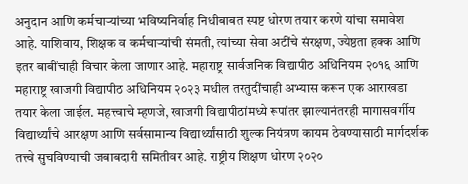अनुदान आणि कर्मचाऱ्यांच्या भविष्यनिर्वाह निधीबाबत स्पष्ट धोरण तयार करणे यांचा समावेश आहे. याशिवाय, शिक्षक व कर्मचाऱ्यांची संमती, त्यांच्या सेवा अटींचे संरक्षण, ज्येष्ठता हक्क आणि इतर बाबींचाही विचार केला जाणार आहे. महाराष्ट्र सार्वजनिक विद्यापीठ अधिनियम २०१६ आणि महाराष्ट्र खाजगी विद्यापीठ अधिनियम २०२३ मधील तरतुदींचाही अभ्यास करून एक आराखडा तयार केला जाईल. महत्त्वाचे म्हणजे, खाजगी विद्यापीठांमध्ये रूपांतर झाल्यानंतरही मागासवर्गीय विद्यार्थ्यांचे आरक्षण आणि सर्वसामान्य विद्यार्थ्यांसाठी शुल्क नियंत्रण कायम ठेवण्यासाठी मार्गदर्शक तत्त्वे सुचविण्याची जबाबदारी समितीवर आहे. राष्ट्रीय शिक्षण धोरण २०२०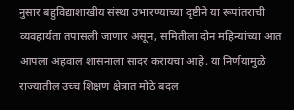नुसार बहुविद्याशाखीय संस्था उभारण्याच्या दृष्टीने या रूपांतराची व्यवहार्यता तपासली जाणार असून, समितीला दोन महिन्यांच्या आत आपला अहवाल शासनाला सादर करायचा आहे. या निर्णयामुळे राज्यातील उच्च शिक्षण क्षेत्रात मोठे बदल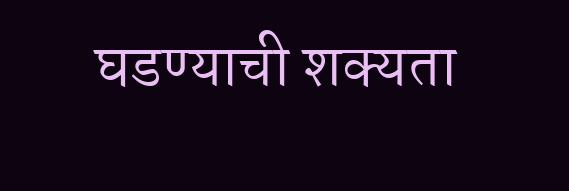घडण्याची शक्यता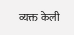व्यक्त केली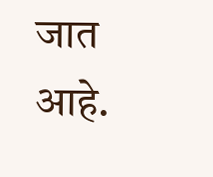जात आहे.